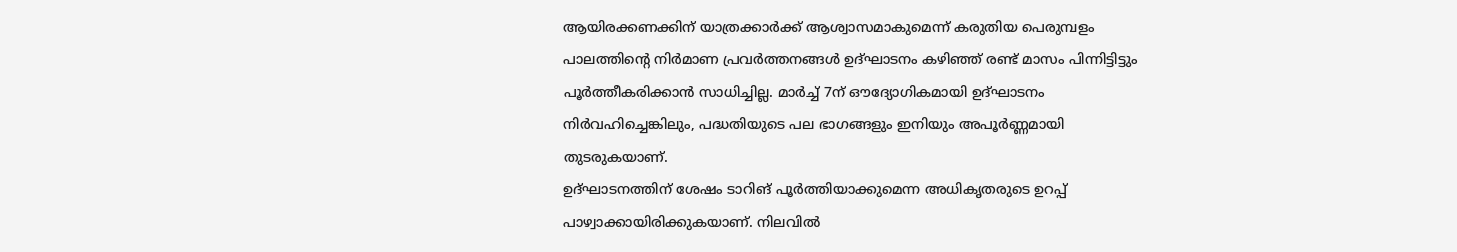ആയിരക്കണക്കിന് യാത്രക്കാർക്ക് ആശ്വാസമാകുമെന്ന് കരുതിയ പെരുമ്പളം പാലത്തിന്റെ നിർമാണ പ്രവർത്തനങ്ങൾ ഉദ്ഘാടനം കഴിഞ്ഞ് രണ്ട് മാസം പിന്നിട്ടിട്ടും പൂർത്തീകരിക്കാൻ സാധിച്ചില്ല. മാർച്ച് 7ന് ഔദ്യോഗികമായി ഉദ്ഘാടനം നിർവഹിച്ചെങ്കിലും, പദ്ധതിയുടെ പല ഭാഗങ്ങളും ഇനിയും അപൂർണ്ണമായി തുടരുകയാണ്.
ഉദ്ഘാടനത്തിന് ശേഷം ടാറിങ് പൂർത്തിയാക്കുമെന്ന അധികൃതരുടെ ഉറപ്പ് പാഴ്വാക്കായിരിക്കുകയാണ്. നിലവിൽ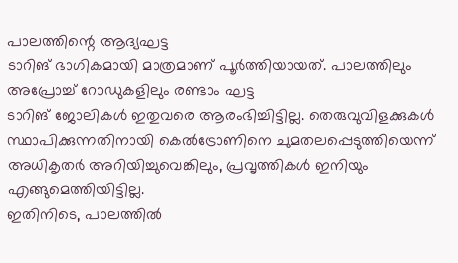പാലത്തിന്റെ ആദ്യഘട്ട
ടാറിങ് ഭാഗികമായി മാത്രമാണ് പൂർത്തിയായത്. പാലത്തിലും അപ്രോച്ച് റോഡുകളിലും രണ്ടാം ഘട്ട
ടാറിങ് ജോലികൾ ഇതുവരെ ആരംഭിച്ചിട്ടില്ല. തെരുവുവിളക്കുകൾ സ്ഥാപിക്കുന്നതിനായി കെൽട്രോണിനെ ചുമതലപ്പെടുത്തിയെന്ന് അധികൃതർ അറിയിച്ചുവെങ്കിലും, പ്രവൃത്തികൾ ഇനിയും എങ്ങുമെത്തിയിട്ടില്ല.
ഇതിനിടെ, പാലത്തിൽ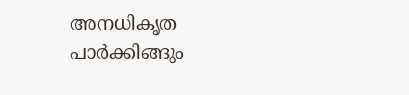അനധികൃത പാർക്കിങ്ങും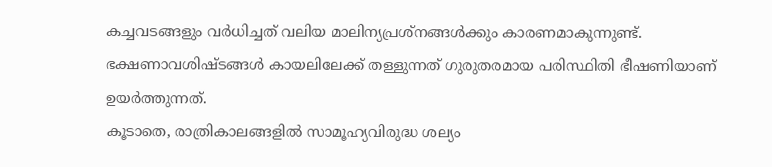കച്ചവടങ്ങളും വർധിച്ചത് വലിയ മാലിന്യപ്രശ്നങ്ങൾക്കും കാരണമാകുന്നുണ്ട്. ഭക്ഷണാവശിഷ്ടങ്ങൾ കായലിലേക്ക് തള്ളുന്നത് ഗുരുതരമായ പരിസ്ഥിതി ഭീഷണിയാണ് ഉയർത്തുന്നത്.
കൂടാതെ, രാത്രികാലങ്ങളിൽ സാമൂഹ്യവിരുദ്ധ ശല്യം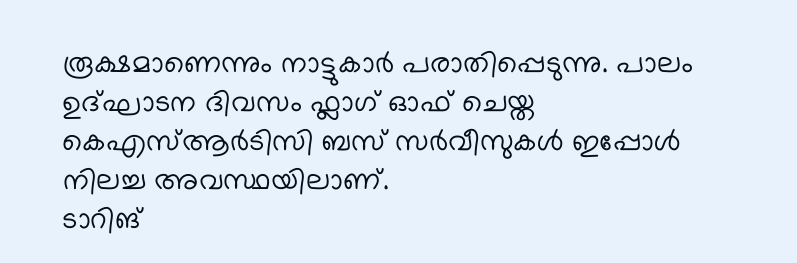രൂക്ഷമാണെന്നും നാട്ടുകാർ പരാതിപ്പെടുന്നു. പാലം ഉദ്ഘാടന ദിവസം ഫ്ലാഗ് ഓഫ് ചെയ്ത കെഎസ്ആർടിസി ബസ് സർവീസുകൾ ഇപ്പോൾ നിലച്ച അവസ്ഥയിലാണ്.
ടാറിങ്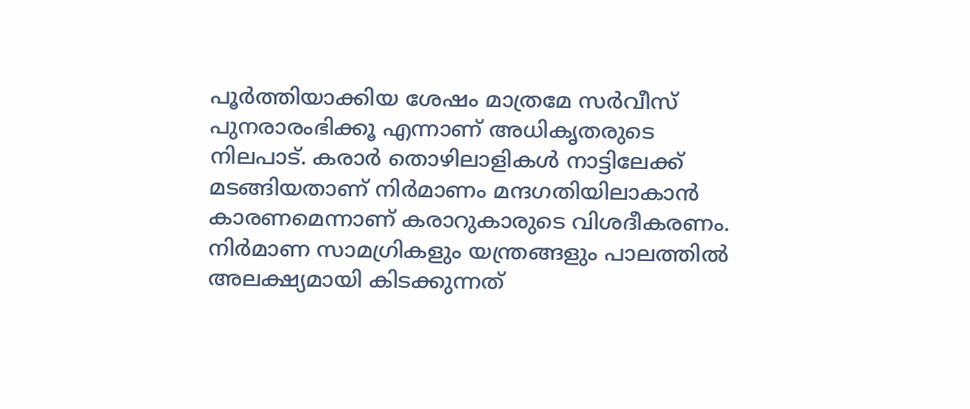പൂർത്തിയാക്കിയ ശേഷം മാത്രമേ സർവീസ് പുനരാരംഭിക്കൂ എന്നാണ് അധികൃതരുടെ നിലപാട്. കരാർ തൊഴിലാളികൾ നാട്ടിലേക്ക് മടങ്ങിയതാണ് നിർമാണം മന്ദഗതിയിലാകാൻ കാരണമെന്നാണ് കരാറുകാരുടെ വിശദീകരണം.
നിർമാണ സാമഗ്രികളും യന്ത്രങ്ങളും പാലത്തിൽ അലക്ഷ്യമായി കിടക്കുന്നത്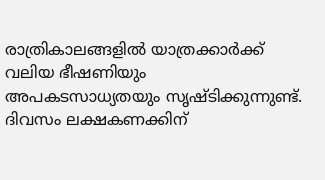രാത്രികാലങ്ങളിൽ യാത്രക്കാർക്ക് വലിയ ഭീഷണിയും അപകടസാധ്യതയും സൃഷ്ടിക്കുന്നുണ്ട്.
ദിവസം ലക്ഷകണക്കിന്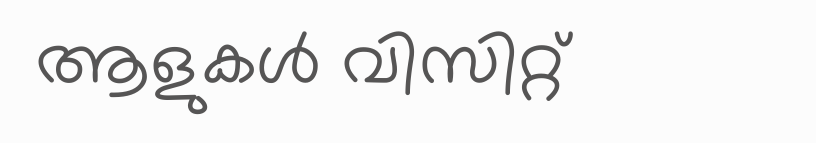ആളുകൾ വിസിറ്റ്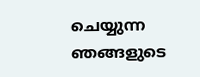ചെയ്യുന്ന ഞങ്ങളുടെ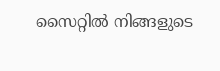സൈറ്റിൽ നിങ്ങളുടെ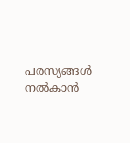പരസ്യങ്ങൾ നൽകാൻ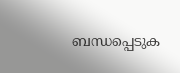ബന്ധപ്പെടുക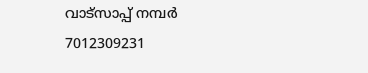വാട്സാപ്പ് നമ്പർ 7012309231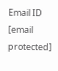Email ID [email protected]